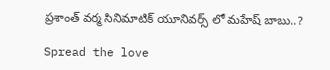ప్రశాంత్ వర్మ సినిమాటిక్ యూనివర్స్ లో మహేష్ బాబు..?

Spread the love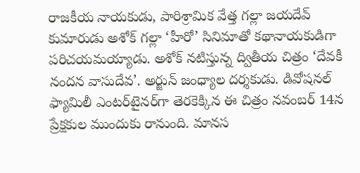రాజకీయ నాయకుడు, పారిశ్రామిక వేత్త గల్లా జయదేవ్‌ కుమారుడు అశోక్‌ గల్లా ‘హీరో’ సినిమాతో కథానాయకుడిగా పరిచయమయ్యాడు. అశోక్‌ నటిస్తున్న ద్వితీయ చిత్రం ‘దేవకీ నందన వాసుదేవ’. అర్జున్‌ జంధ్యాల దర్శకుడు. డివోషనల్‌ ఫ్యామిలీ ఎంటర్‌టైనర్‌గా తెరకెక్కిన ఈ చిత్రం నవంబర్‌ 14న ప్రేక్షకుల ముందుకు రానుంది. మానస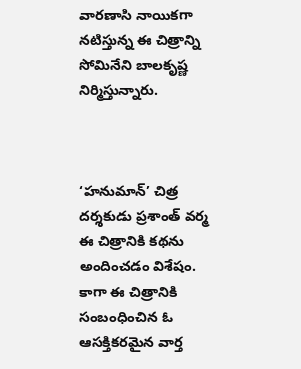వారణాసి నాయికగా నటిస్తున్న ఈ చిత్రాన్ని సోమినేని బాలకృష్ణ నిర్మిస్తున్నారు.



‘హనుమాన్‌’ చిత్ర దర్శకుడు ప్రశాంత్‌ వర్మ ఈ చిత్రానికి కథను అందించడం విశేషం. కాగా ఈ చిత్రానికి సంబంధించిన ఓ ఆసక్తికరమైన వార్త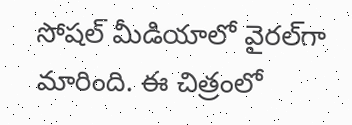సోషల్‌ మీడియాలో వైరల్‌గా మారింది. ఈ చిత్రంలో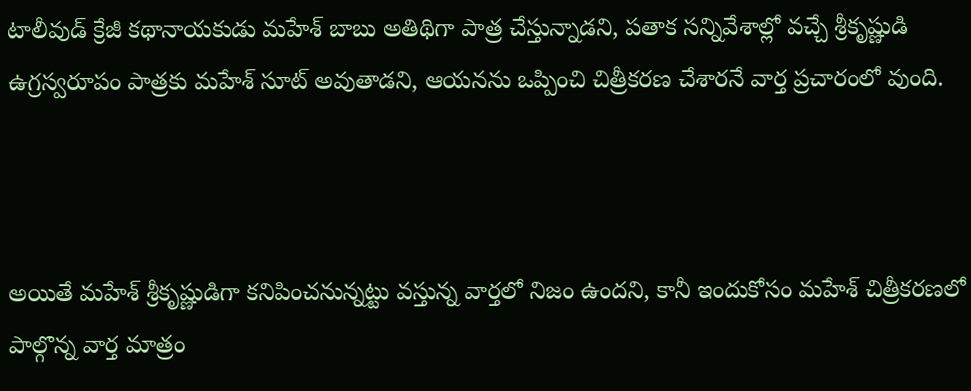టాలీవుడ్‌ క్రేజీ కథానాయకుడు మహేశ్ బాబు అతిథిగా పాత్ర చేస్తున్నాడని, పతాక సన్నివేశాల్లో వచ్చే శ్రీకృష్ణుడి ఉగ్రస్వరూపం పాత్రకు మహేశ్ సూట్‌ అవుతాడని, ఆయనను ఒప్పించి చిత్రీకరణ చేశారనే వార్త ప్రచారంలో వుంది.



అయితే మహేశ్ శ్రీకృష్ణుడిగా కనిపించనున్నట్టు వస్తున్న వార్తలో నిజం ఉందని, కానీ ఇందుకోసం మహేశ్ చిత్రీకరణలో పాల్గొన్న వార్త మాత్రం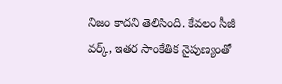నిజం కాదని తెలిసింది. కేవలం సీజీ వర్క్‌, ఇతర సాంకేతిక నైపుణ్యంతో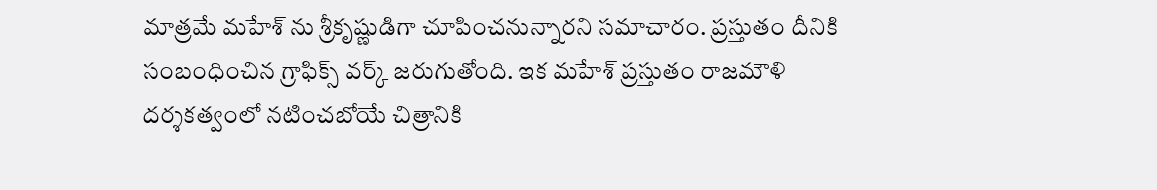మాత్రమే మహేశ్ ను శ్రీకృష్ణుడిగా చూపించనున్నారని సమాచారం. ప్రస్తుతం దీనికి సంబంధించిన గ్రాఫిక్స్ వర్క్‌ జరుగుతోంది. ఇక మహేశ్ ప్రస్తుతం రాజమౌళి దర్శకత్వంలో నటించబోయే చిత్రానికి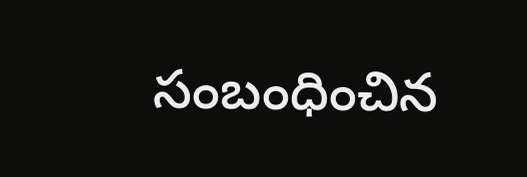సంబంధించిన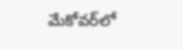మేకోవర్‌లో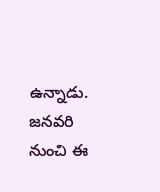ఉన్నాడు. జనవరి నుంచి ఈ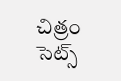చిత్రం సెట్స్‌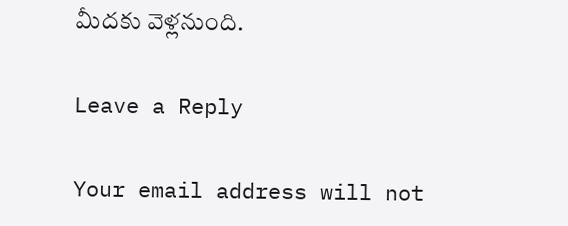మీదకు వెళ్లనుంది.

Leave a Reply

Your email address will not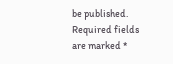be published. Required fields are marked *